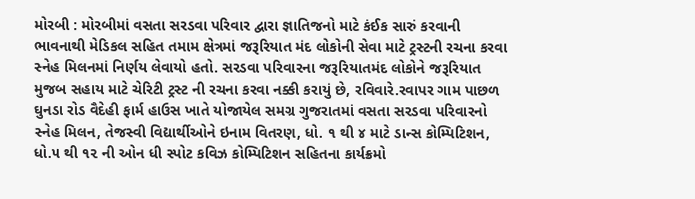મોરબી : મોરબીમાં વસતા સરડવા પરિવાર દ્વારા જ્ઞાતિજનો માટે કંઈક સારું કરવાની ભાવનાથી મેડિકલ સહિત તમામ ક્ષેત્રમાં જરૂરિયાત મંદ લોકોની સેવા માટે ટ્રસ્ટની રચના કરવા સ્નેહ મિલનમાં નિર્ણય લેવાયો હતો. સરડવા પરિવારના જરૂરિયાતમંદ લોકોને જરૂરિયાત મુજબ સહાય માટે ચેરિટી ટ્રસ્ટ ની રચના કરવા નક્કી કરાયું છે, રવિવારે.રવાપર ગામ પાછળ ઘુનડા રોડ વૈદેહી ફાર્મ હાઉસ ખાતે યોજાયેલ સમગ્ર ગુજરાતમાં વસતા સરડવા પરિવારનો સ્નેહ મિલન, તેજસ્વી વિદ્યાર્થીઓને ઇનામ વિતરણ, ધો. ૧ થી ૪ માટે ડાન્સ કોમ્પિટિશન, ધો.૫ થી ૧૨ ની ઓન ધી સ્પોટ કવિઝ કોમ્પિટિશન સહિતના કાર્યક્રમો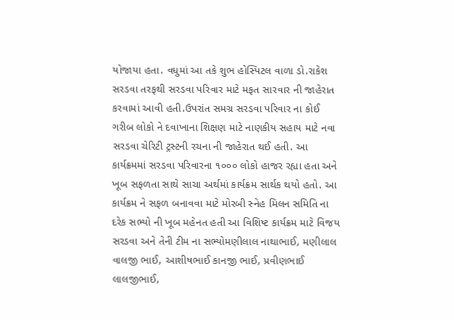યોજાયા હતા. વધુમાં આ તકે શુભ હોસ્પિટલ વાળા ડો.રાકેશ સરડવા તરફથી સરડવા પરિવાર માટે મફત સારવાર ની જાહેરાત કરવામાં આવી હતી.ઉપરાંત સમગ્ર સરડવા પરિવાર ના કોઈ ગરીબ લોકો ને દવાખાના શિક્ષણ માટે નાણકીય સહાય માટે નવા સરડવા ચેરિટી ટ્રસ્ટની રચના ની જાહેરાત થઈ હતી. આ કાર્યક્રમમાં સરડવા પરિવારના ૧૦૦૦ લોકો હાજર રહ્યા હતા અને ખૂબ સફળતા સાથે સાચા અર્થમાં કાર્યક્રમ સાર્થક થયો હતો. આ કાર્યક્રમ ને સફળ બનાવવા માટે મોરબી સ્નેહ મિલન સમિતિ ના દરેક સભ્યો ની ખૂબ મહેનત હતી આ વિશિષ્ટ કાર્યક્રમ માટે વિજય સરડવા અને તેની ટીમ ના સભ્યોમણીલાલ નાથાભાઈ, મણીલાલ વાલજી ભાઈ, આશીષભાઈ કાનજી ભાઈ, પ્રવીણભાઈ લાલજીભાઈ,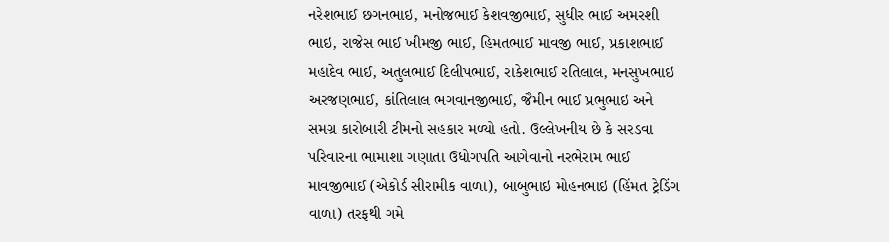નરેશભાઈ છગનભાઇ, મનોજભાઈ કેશવજીભાઈ, સુધીર ભાઈ અમરશી ભાઇ, રાજેસ ભાઈ ખીમજી ભાઈ, હિમતભાઈ માવજી ભાઈ, પ્રકાશભાઈ મહાદેવ ભાઈ, અતુલભાઈ દિલીપભાઈ, રાકેશભાઈ રતિલાલ, મનસુખભાઇ અરજણભાઈ, કાંતિલાલ ભગવાનજીભાઈ, જૈમીન ભાઈ પ્રભુભાઇ અને સમગ્ર કારોબારી ટીમનો સહકાર મળ્યો હતો. ઉલ્લેખનીય છે કે સરડવા પરિવારના ભામાશા ગણાતા ઉધોગપતિ આગેવાનો નરભેરામ ભાઈ માવજીભાઈ (એકોર્ડ સીરામીક વાળા), બાબુભાઇ મોહનભાઇ (હિંમત ટ્રેડિંગ વાળા) તરફથી ગમે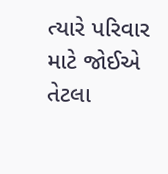ત્યારે પરિવાર માટે જોઈએ તેટલા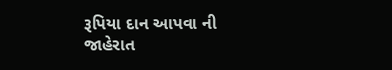રૂપિયા દાન આપવા ની જાહેરાત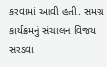કરવામાં આવી હતી. સમગ્ર કાર્યક્રમનું સંચાલન વિજય સરડવા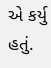એ કર્યુ હતું.